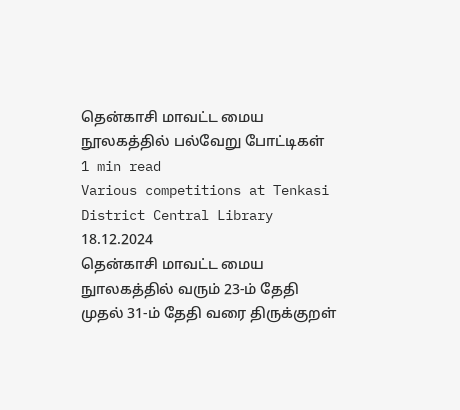தென்காசி மாவட்ட மைய நூலகத்தில் பல்வேறு போட்டிகள்
1 min read
Various competitions at Tenkasi District Central Library
18.12.2024
தென்காசி மாவட்ட மைய நுாலகத்தில் வரும் 23-ம் தேதி முதல் 31-ம் தேதி வரை திருக்குறள்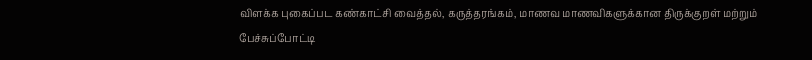விளக்க புகைப்பட கண்காட்சி வைத்தல், கருத்தரங்கம், மாணவ மாணவிகளுக்கான திருக்குறள் மற்றும் பேச்சுப்போட்டி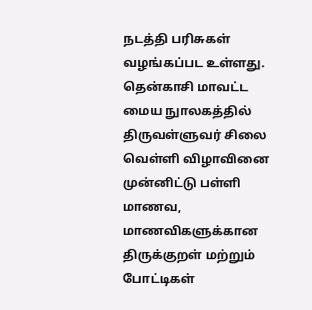நடத்தி பரிசுகள் வழங்கப்பட உள்ளது.
தென்காசி மாவட்ட மைய நுாலகத்தில் திருவள்ளுவர் சிலை வெள்ளி விழாவினை முன்னிட்டு பள்ளி மாணவ, மாணவிகளுக்கான திருக்குறள் மற்றும் போட்டிகள்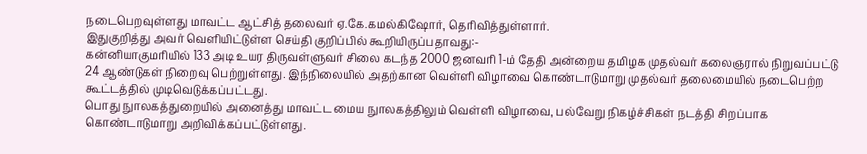நடைபெறவுள்ளது மாவட்ட ஆட்சித் தலைவர் ஏ.கே.கமல்கிஷோர், தெரிவித்துள்ளார்.
இதுகுறித்து அவர் வெளியிட்டுள்ள செய்தி குறிப்பில் கூறியிருப்பதாவது:-
கன்னியாகுமரியில் 133 அடி உயர திருவள்ளுவர் சிலை கடந்த 2000 ஜனவரி 1-ம் தேதி அன்றைய தமிழக முதல்வர் கலைஞரால் நிறுவப்பட்டு 24 ஆண்டுகள் நிறைவு பெற்றுள்ளது. இந்நிலையில் அதற்கான வெள்ளி விழாவை கொண்டாடுமாறு முதல்வர் தலைமையில் நடைபெற்ற கூட்டத்தில் முடிவெடுக்கப்பட்டது.
பொது நுாலகத்துறையில் அனைத்து மாவட்ட மைய நுாலகத்திலும் வெள்ளி விழாவை, பல்வேறு நிகழ்ச்சிகள் நடத்தி சிறப்பாக கொண்டாடுமாறு அறிவிக்கப்பட்டுள்ளது.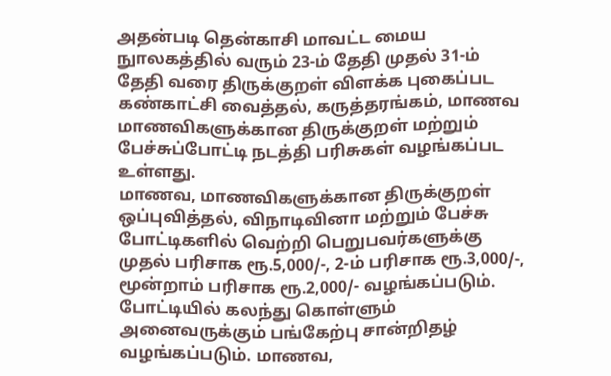அதன்படி தென்காசி மாவட்ட மைய நுாலகத்தில் வரும் 23-ம் தேதி முதல் 31-ம் தேதி வரை திருக்குறள் விளக்க புகைப்பட கண்காட்சி வைத்தல், கருத்தரங்கம், மாணவ மாணவிகளுக்கான திருக்குறள் மற்றும் பேச்சுப்போட்டி நடத்தி பரிசுகள் வழங்கப்பட உள்ளது.
மாணவ, மாணவிகளுக்கான திருக்குறள் ஒப்புவித்தல், விநாடிவினா மற்றும் பேச்சு போட்டிகளில் வெற்றி பெறுபவர்களுக்கு முதல் பரிசாக ரூ.5,000/-, 2-ம் பரிசாக ரூ.3,000/-, மூன்றாம் பரிசாக ரூ.2,000/- வழங்கப்படும். போட்டியில் கலந்து கொள்ளும் அனைவருக்கும் பங்கேற்பு சான்றிதழ் வழங்கப்படும். மாணவ,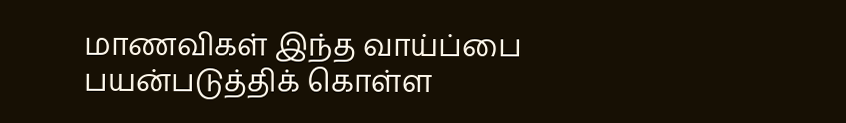மாணவிகள் இந்த வாய்ப்பை பயன்படுத்திக் கொள்ள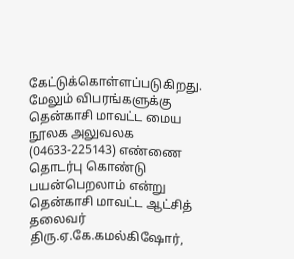கேட்டுக்கொள்ளப்படுகிறது. மேலும் விபரங்களுக்கு தென்காசி மாவட்ட மைய நூலக அலுவலக (04633-225143) எண்ணை தொடர்பு கொண்டு பயன்பெறலாம் என்று தென்காசி மாவட்ட ஆட்சித் தலைவர் திரு.ஏ.கே.கமல்கிஷோர்,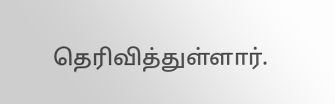தெரிவித்துள்ளார்.